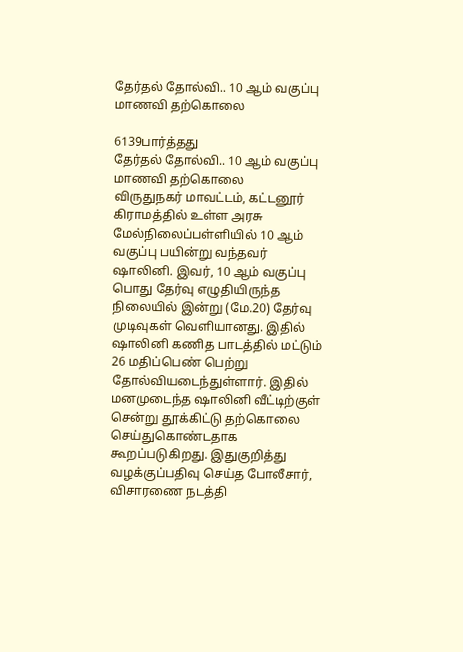தேர்தல் தோல்வி.. 10 ஆம் வகுப்பு மாணவி தற்கொலை

6139பார்த்தது
தேர்தல் தோல்வி.. 10 ஆம் வகுப்பு மாணவி தற்கொலை
விருதுநகர் மாவட்டம், கட்டனூர் கிராமத்தில் உள்ள அரசு மேல்நிலைப்பள்ளியில் 10 ஆம் வகுப்பு பயின்று வந்தவர் ஷாலினி. இவர், 10 ஆம் வகுப்பு பொது தேர்வு எழுதியிருந்த நிலையில் இன்று (மே.20) தேர்வு முடிவுகள் வெளியானது. இதில் ஷாலினி கணித பாடத்தில் மட்டும் 26 மதிப்பெண் பெற்று தோல்வியடைந்துள்ளார். இதில் மனமுடைந்த ஷாலினி வீட்டிற்குள் சென்று தூக்கிட்டு தற்கொலை செய்துகொண்டதாக கூறப்படுகிறது. இதுகுறித்து வழக்குப்பதிவு செய்த போலீசார், விசாரணை நடத்தி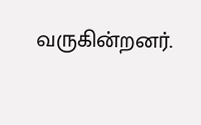வருகின்றனர்.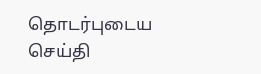தொடர்புடைய செய்தி